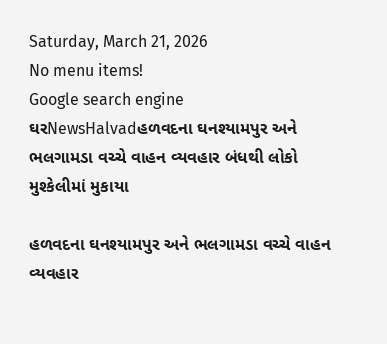Saturday, March 21, 2026
No menu items!
Google search engine
ઘરNewsHalvadહળવદના ઘનશ્યામપુર અને ભલગામડા વચ્ચે વાહન વ્યવહાર બંધથી લોકો મુશ્કેલીમાં મુકાયા

હળવદના ઘનશ્યામપુર અને ભલગામડા વચ્ચે વાહન વ્યવહાર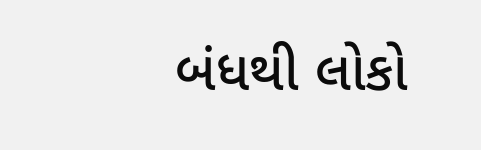બંધથી લોકો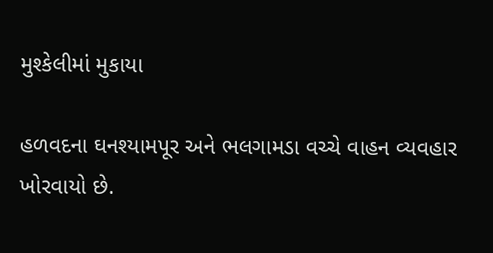મુશ્કેલીમાં મુકાયા

હળવદના ઘનશ્યામપૂર અને ભલગામડા વચ્ચે વાહન વ્યવહાર ખોરવાયો છે.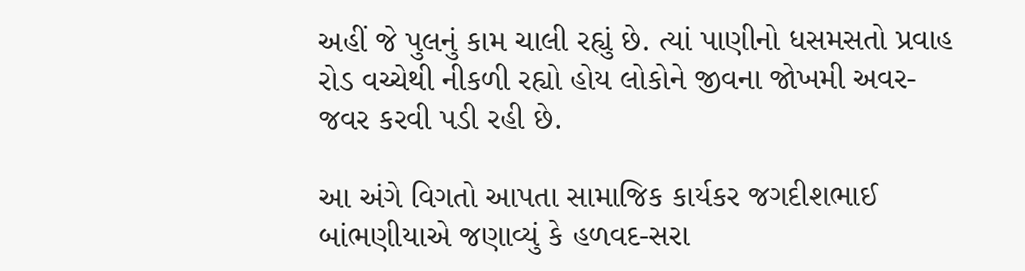અહીં જે પુલનું કામ ચાલી રહ્યું છે. ત્યાં પાણીનો ધસમસતો પ્રવાહ રોડ વચ્ચેથી નીકળી રહ્યો હોય લોકોને જીવના જોખમી અવર-જવર કરવી પડી રહી છે.

આ અંગે વિગતો આપતા સામાજિક કાર્યકર જગદીશભાઈ બાંભણીયાએ જણાવ્યું કે હળવદ-સરા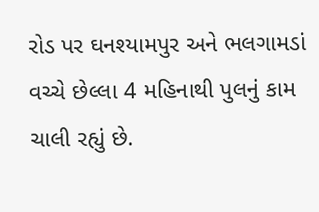રોડ પર ઘનશ્યામપુર અને ભલગામડાં વચ્ચે છેલ્લા 4 મહિનાથી પુલનું કામ ચાલી રહ્યું છે.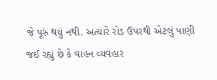જે પૂરું થયું નથી. અત્યારે રોડ ઉપરથી એટલું પાણી જઈ રહ્યું છે કે વાહન વ્યવહાર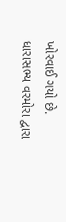ખોરવાઈ ગયો છે. ધારાસભ્ય વરમોરા દ્વારા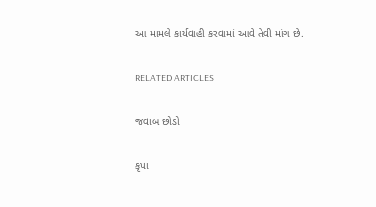આ મામલે કાર્યવાહી કરવામાં આવે તેવી માંગ છે.

RELATED ARTICLES

જવાબ છોડો

કૃપા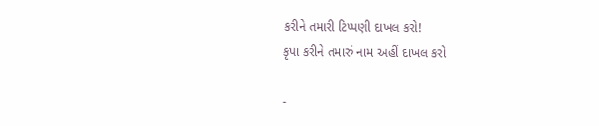કરીને તમારી ટિપ્પણી દાખલ કરો!
કૃપા કરીને તમારું નામ અહીં દાખલ કરો

-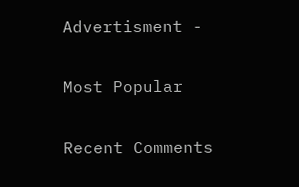Advertisment -

Most Popular

Recent Comments